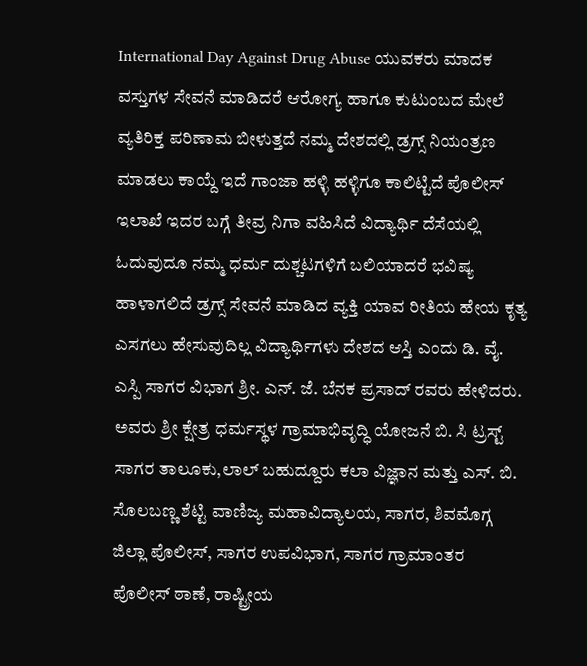International Day Against Drug Abuse ಯುವಕರು ಮಾದಕ ವಸ್ತುಗಳ ಸೇವನೆ ಮಾಡಿದರೆ ಆರೋಗ್ಯ ಹಾಗೂ ಕುಟುಂಬದ ಮೇಲೆ ವ್ಯತಿರಿಕ್ತ ಪರಿಣಾಮ ಬೀಳುತ್ತದೆ ನಮ್ಮ ದೇಶದಲ್ಲಿ ಡ್ರಗ್ಸ್ ನಿಯಂತ್ರಣ ಮಾಡಲು ಕಾಯ್ದೆ ಇದೆ ಗಾಂಜಾ ಹಳ್ಳಿ ಹಳ್ಳಿಗೂ ಕಾಲಿಟ್ಟಿದೆ ಪೊಲೀಸ್ ಇಲಾಖೆ ಇದರ ಬಗ್ಗೆ ತೀವ್ರ ನಿಗಾ ವಹಿಸಿದೆ ವಿದ್ಯಾರ್ಥಿ ದೆಸೆಯಲ್ಲಿ ಓದುವುದೂ ನಮ್ಮ ಧರ್ಮ ದುಶ್ಚಟಗಳಿಗೆ ಬಲಿಯಾದರೆ ಭವಿಷ್ಯ ಹಾಳಾಗಲಿದೆ ಡ್ರಗ್ಸ್ ಸೇವನೆ ಮಾಡಿದ ವ್ಯಕ್ತಿ ಯಾವ ರೀತಿಯ ಹೇಯ ಕೃತ್ಯ ಎಸಗಲು ಹೇಸುವುದಿಲ್ಲ ವಿದ್ಯಾರ್ಥಿಗಳು ದೇಶದ ಆಸ್ತಿ ಎಂದು ಡಿ. ವೈ. ಎಸ್ಪಿ ಸಾಗರ ವಿಭಾಗ ಶ್ರೀ. ಎನ್. ಜೆ. ಬೆನಕ ಪ್ರಸಾದ್ ರವರು ಹೇಳಿದರು.
ಅವರು ಶ್ರೀ ಕ್ಷೇತ್ರ ಧರ್ಮಸ್ಥಳ ಗ್ರಾಮಾಭಿವೃದ್ಧಿ ಯೋಜನೆ ಬಿ. ಸಿ ಟ್ರಸ್ಟ್ ಸಾಗರ ತಾಲೂಕು,ಲಾಲ್ ಬಹುದ್ದೂರು ಕಲಾ ವಿಜ್ಞಾನ ಮತ್ತು ಎಸ್. ಬಿ. ಸೊಲಬಣ್ಣ ಶೆಟ್ಟಿ ವಾಣಿಜ್ಯ ಮಹಾವಿದ್ಯಾಲಯ, ಸಾಗರ, ಶಿವಮೊಗ್ಗ ಜಿಲ್ಲಾ ಪೊಲೀಸ್, ಸಾಗರ ಉಪವಿಭಾಗ, ಸಾಗರ ಗ್ರಾಮಾಂತರ ಪೊಲೀಸ್ ಠಾಣೆ, ರಾಷ್ಟ್ರೀಯ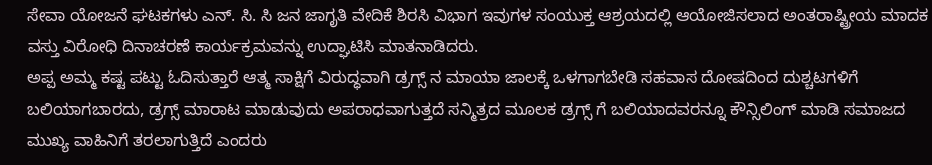ಸೇವಾ ಯೋಜನೆ ಘಟಕಗಳು ಎನ್. ಸಿ. ಸಿ ಜನ ಜಾಗೃತಿ ವೇದಿಕೆ ಶಿರಸಿ ವಿಭಾಗ ಇವುಗಳ ಸಂಯುಕ್ತ ಆಶ್ರಯದಲ್ಲಿ ಆಯೋಜಿಸಲಾದ ಅಂತರಾಷ್ಟ್ರೀಯ ಮಾದಕ ವಸ್ತು ವಿರೋಧಿ ದಿನಾಚರಣೆ ಕಾರ್ಯಕ್ರಮವನ್ನು ಉದ್ಘಾಟಿಸಿ ಮಾತನಾಡಿದರು.
ಅಪ್ಪ ಅಮ್ಮ ಕಷ್ಟ ಪಟ್ಟು ಓದಿಸುತ್ತಾರೆ ಆತ್ಮ ಸಾಕ್ಷಿಗೆ ವಿರುದ್ಧವಾಗಿ ಡ್ರಗ್ಸ್ ನ ಮಾಯಾ ಜಾಲಕ್ಕೆ ಒಳಗಾಗಬೇಡಿ ಸಹವಾಸ ದೋಷದಿಂದ ದುಶ್ಚಟಗಳಿಗೆ ಬಲಿಯಾಗಬಾರದು, ಡ್ರಗ್ಸ್ ಮಾರಾಟ ಮಾಡುವುದು ಅಪರಾಧವಾಗುತ್ತದೆ ಸನ್ಮಿತ್ರದ ಮೂಲಕ ಡ್ರಗ್ಸ್ ಗೆ ಬಲಿಯಾದವರನ್ನೂ ಕೌನ್ಸಿಲಿಂಗ್ ಮಾಡಿ ಸಮಾಜದ ಮುಖ್ಯ ವಾಹಿನಿಗೆ ತರಲಾಗುತ್ತಿದೆ ಎಂದರು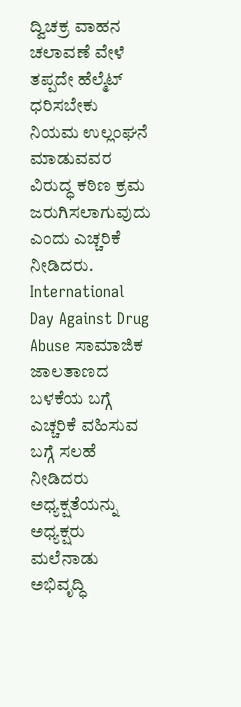ದ್ವಿಚಕ್ರ ವಾಹನ ಚಲಾವಣೆ ವೇಳೆ ತಪ್ಪದೇ ಹೆಲ್ಮೆಟ್ ಧರಿಸಬೇಕು ನಿಯಮ ಉಲ್ಲಂಘನೆ ಮಾಡುವವರ ವಿರುದ್ಧ ಕಠಿಣ ಕ್ರಮ ಜರುಗಿಸಲಾಗುವುದು ಎಂದು ಎಚ್ಚರಿಕೆ ನೀಡಿದರು.
International Day Against Drug Abuse ಸಾಮಾಜಿಕ ಜಾಲತಾಣದ ಬಳಕೆಯ ಬಗ್ಗೆ ಎಚ್ಚರಿಕೆ ವಹಿಸುವ ಬಗ್ಗೆ ಸಲಹೆ ನೀಡಿದರು ಅಧ್ಯಕ್ಷತೆಯನ್ನು ಅಧ್ಯಕ್ಷರು ಮಲೆನಾಡು ಅಭಿವೃದ್ಧಿ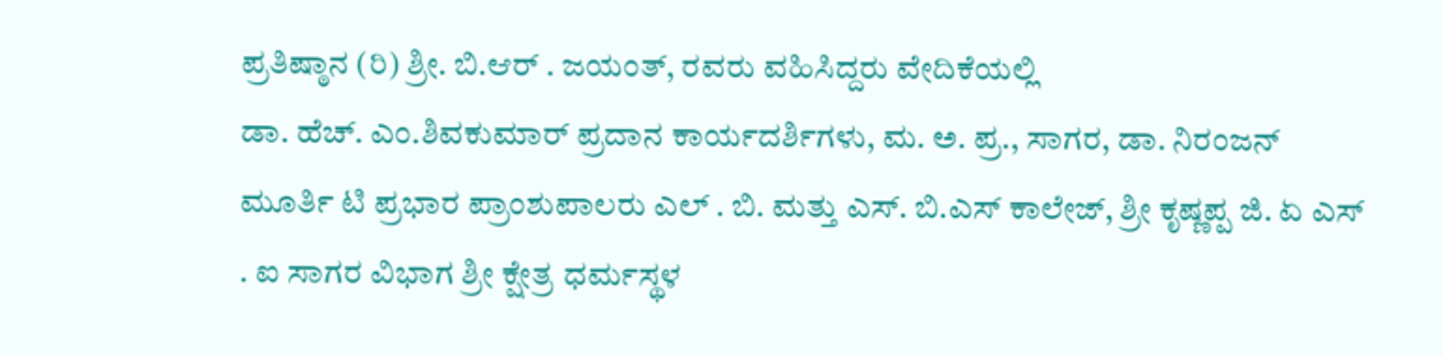ಪ್ರತಿಷ್ಠಾನ (ರಿ) ಶ್ರೀ. ಬಿ.ಆರ್ . ಜಯಂತ್, ರವರು ವಹಿಸಿದ್ದರು ವೇದಿಕೆಯಲ್ಲಿ
ಡಾ. ಹೆಚ್. ಎಂ.ಶಿವಕುಮಾರ್ ಪ್ರದಾನ ಕಾರ್ಯದರ್ಶಿಗಳು, ಮ. ಅ. ಪ್ರ., ಸಾಗರ, ಡಾ. ನಿರಂಜನ್ ಮೂರ್ತಿ ಟಿ ಪ್ರಭಾರ ಪ್ರಾಂಶುಪಾಲರು ಎಲ್ . ಬಿ. ಮತ್ತು ಎಸ್. ಬಿ.ಎಸ್ ಕಾಲೇಜ್, ಶ್ರೀ ಕೃಷ್ಣಪ್ಪ ಜಿ. ಏ ಎಸ್ . ಐ ಸಾಗರ ವಿಭಾಗ ಶ್ರೀ ಕ್ಷೇತ್ರ ಧರ್ಮಸ್ಥಳ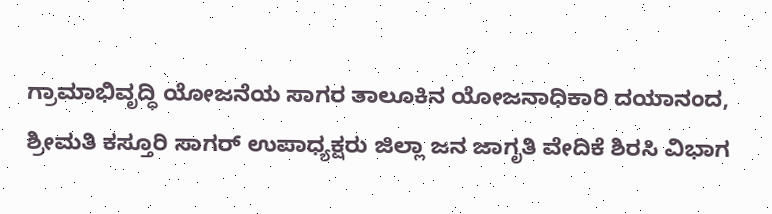ಗ್ರಾಮಾಭಿವೃದ್ಧಿ ಯೋಜನೆಯ ಸಾಗರ ತಾಲೂಕಿನ ಯೋಜನಾಧಿಕಾರಿ ದಯಾನಂದ, ಶ್ರೀಮತಿ ಕಸ್ತೂರಿ ಸಾಗರ್ ಉಪಾಧ್ಯಕ್ಷರು ಜಿಲ್ಲಾ ಜನ ಜಾಗೃತಿ ವೇದಿಕೆ ಶಿರಸಿ ವಿಭಾಗ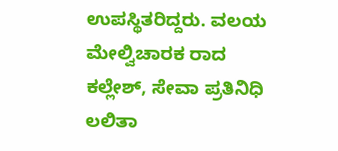ಉಪಸ್ಥಿತರಿದ್ದರು. ವಲಯ ಮೇಲ್ವಿಚಾರಕ ರಾದ ಕಲ್ಲೇಶ್, ಸೇವಾ ಪ್ರತಿನಿಧಿ ಲಲಿತಾ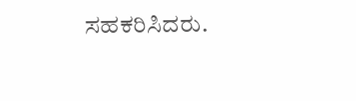ಸಹಕರಿಸಿದರು.